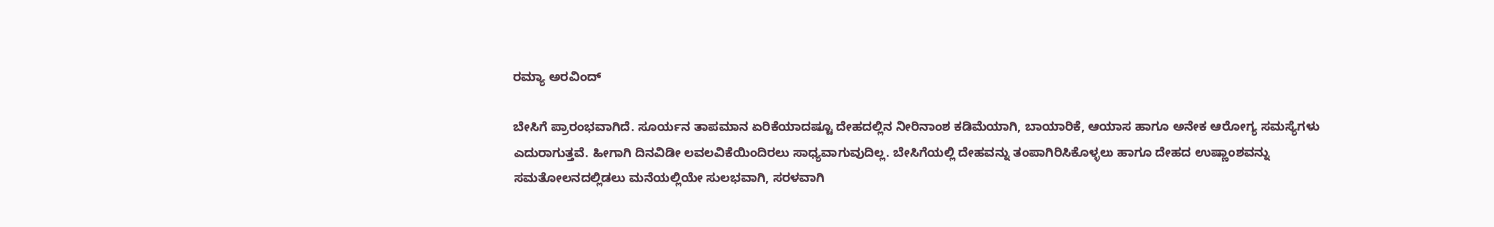ರಮ್ಯಾ ಅರವಿಂದ್

ಬೇಸಿಗೆ ಪ್ರಾರಂಭವಾಗಿದೆ. ಸೂರ್ಯನ ತಾಪಮಾನ ಏರಿಕೆಯಾದಷ್ಟೂ ದೇಹದಲ್ಲಿನ ನೀರಿನಾಂಶ ಕಡಿಮೆಯಾಗಿ, ಬಾಯಾರಿಕೆ, ಆಯಾಸ ಹಾಗೂ ಅನೇಕ ಆರೋಗ್ಯ ಸಮಸ್ಯೆಗಳು ಎದುರಾಗುತ್ತವೆ. ಹೀಗಾಗಿ ದಿನವಿಡೀ ಲವಲವಿಕೆಯಿಂದಿರಲು ಸಾಧ್ಯವಾಗುವುದಿಲ್ಲ. ಬೇಸಿಗೆಯಲ್ಲಿ ದೇಹವನ್ನು ತಂಪಾಗಿರಿಸಿಕೊಳ್ಳಲು ಹಾಗೂ ದೇಹದ ಉಷ್ಣಾಂಶವನ್ನು ಸಮತೋಲನದಲ್ಲಿಡಲು ಮನೆಯಲ್ಲಿಯೇ ಸುಲಭವಾಗಿ, ಸರಳವಾಗಿ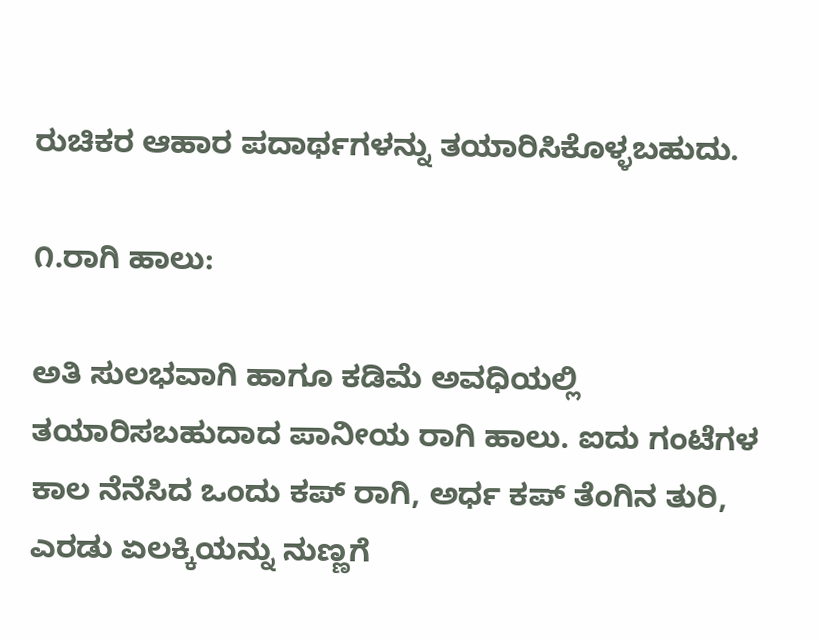ರುಚಿಕರ ಆಹಾರ ಪದಾರ್ಥಗಳನ್ನು ತಯಾರಿಸಿಕೊಳ್ಳಬಹುದು.

೧.ರಾಗಿ ಹಾಲು:

ಅತಿ ಸುಲಭವಾಗಿ ಹಾಗೂ ಕಡಿಮೆ ಅವಧಿಯಲ್ಲಿ ತಯಾರಿಸಬಹುದಾದ ಪಾನೀಯ ರಾಗಿ ಹಾಲು. ಐದು ಗಂಟೆಗಳ ಕಾಲ ನೆನೆಸಿದ ಒಂದು ಕಪ್ ರಾಗಿ, ಅರ್ಧ ಕಪ್ ತೆಂಗಿನ ತುರಿ, ಎರಡು ಏಲಕ್ಕಿಯನ್ನು ನುಣ್ಣಗೆ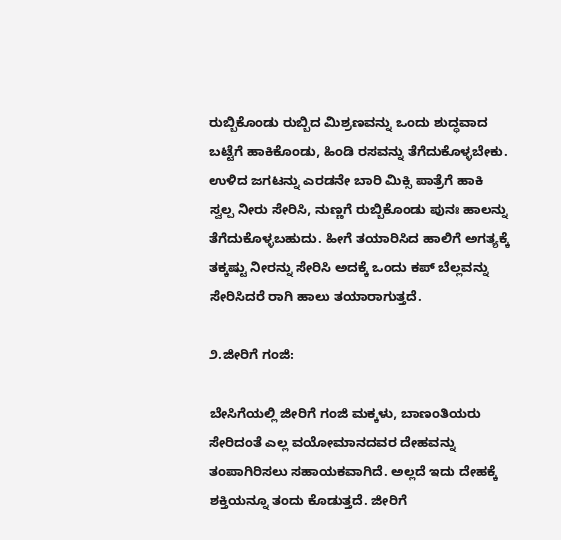ರುಬ್ಬಿಕೊಂಡು ರುಬ್ಬಿದ ಮಿಶ್ರಣವನ್ನು ಒಂದು ಶುದ್ಧವಾದ ಬಟ್ಟೆಗೆ ಹಾಕಿಕೊಂಡು, ಹಿಂಡಿ ರಸವನ್ನು ತೆಗೆದುಕೊಳ್ಳಬೇಕು. ಉಳಿದ ಜಗಟನ್ನು ಎರಡನೇ ಬಾರಿ ಮಿಕ್ಸಿ ಪಾತ್ರೆಗೆ ಹಾಕಿ ಸ್ವಲ್ಪ ನೀರು ಸೇರಿಸಿ, ನುಣ್ಣಗೆ ರುಬ್ಬಿಕೊಂಡು ಪುನಃ ಹಾಲನ್ನು ತೆಗೆದುಕೊಳ್ಳಬಹುದು. ಹೀಗೆ ತಯಾರಿಸಿದ ಹಾಲಿಗೆ ಅಗತ್ಯಕ್ಕೆ ತಕ್ಕಷ್ಟು ನೀರನ್ನು ಸೇರಿಸಿ ಅದಕ್ಕೆ ಒಂದು ಕಪ್ ಬೆಲ್ಲವನ್ನು ಸೇರಿಸಿದರೆ ರಾಗಿ ಹಾಲು ತಯಾರಾಗುತ್ತದೆ.

೨.ಜೀರಿಗೆ ಗಂಜಿ:

ಬೇಸಿಗೆಯಲ್ಲಿ ಜೀರಿಗೆ ಗಂಜಿ ಮಕ್ಕಳು, ಬಾಣಂತಿಯರು ಸೇರಿದಂತೆ ಎಲ್ಲ ವಯೋಮಾನದವರ ದೇಹವನ್ನು ತಂಪಾಗಿರಿಸಲು ಸಹಾಯಕವಾಗಿದೆ. ಅಲ್ಲದೆ ಇದು ದೇಹಕ್ಕೆ ಶಕ್ತಿಯನ್ನೂ ತಂದು ಕೊಡುತ್ತದೆ. ಜೀರಿಗೆ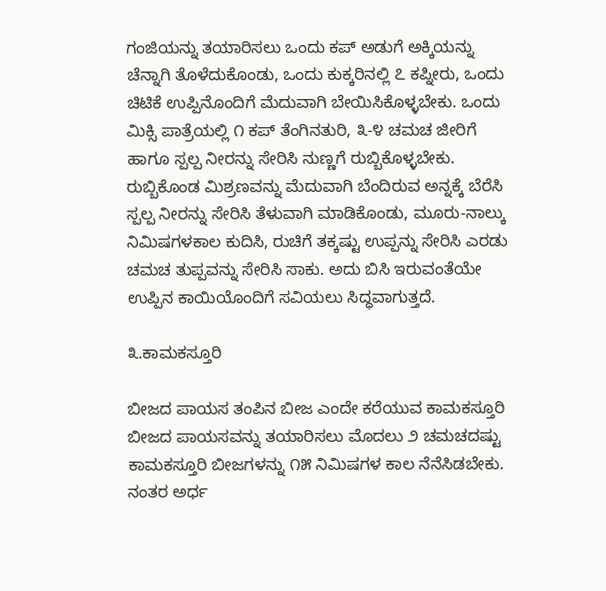ಗಂಜಿಯನ್ನು ತಯಾರಿಸಲು ಒಂದು ಕಪ್ ಅಡುಗೆ ಅಕ್ಕಿಯನ್ನು ಚೆನ್ನಾಗಿ ತೊಳೆದುಕೊಂಡು, ಒಂದು ಕುಕ್ಕರಿನಲ್ಲಿ ೭ ಕಪ್ನೀರು, ಒಂದು ಚಿಟಿಕೆ ಉಪ್ಪಿನೊಂದಿಗೆ ಮೆದುವಾಗಿ ಬೇಯಿಸಿಕೊಳ್ಳಬೇಕು. ಒಂದು ಮಿಕ್ಸಿ ಪಾತ್ರೆಯಲ್ಲಿ ೧ ಕಪ್ ತೆಂಗಿನತುರಿ, ೩-೪ ಚಮಚ ಜೀರಿಗೆ ಹಾಗೂ ಸ್ಪಲ್ಪ ನೀರನ್ನು ಸೇರಿಸಿ ನುಣ್ಣಗೆ ರುಬ್ಬಿಕೊಳ್ಳಬೇಕು. ರುಬ್ಬಿಕೊಂಡ ಮಿಶ್ರಣವನ್ನು ಮೆದುವಾಗಿ ಬೆಂದಿರುವ ಅನ್ನಕ್ಕೆ ಬೆರೆಸಿ ಸ್ಪಲ್ಪ ನೀರನ್ನು ಸೇರಿಸಿ ತೆಳುವಾಗಿ ಮಾಡಿಕೊಂಡು, ಮೂರು-ನಾಲ್ಕು ನಿಮಿಷಗಳಕಾಲ ಕುದಿಸಿ, ರುಚಿಗೆ ತಕ್ಕಷ್ಟು ಉಪ್ಪನ್ನು ಸೇರಿಸಿ ಎರಡು ಚಮಚ ತುಪ್ಪವನ್ನು ಸೇರಿಸಿ ಸಾಕು. ಅದು ಬಿಸಿ ಇರುವಂತೆಯೇ ಉಪ್ಪಿನ ಕಾಯಿಯೊಂದಿಗೆ ಸವಿಯಲು ಸಿದ್ಧವಾಗುತ್ತದೆ.

೩.ಕಾಮಕಸ್ತೂರಿ

ಬೀಜದ ಪಾಯಸ ತಂಪಿನ ಬೀಜ ಎಂದೇ ಕರೆಯುವ ಕಾಮಕಸ್ತೂರಿ ಬೀಜದ ಪಾಯಸವನ್ನು ತಯಾರಿಸಲು ಮೊದಲು ೨ ಚಮಚದಷ್ಟು ಕಾಮಕಸ್ತೂರಿ ಬೀಜಗಳನ್ನು ೧೫ ನಿಮಿಷಗಳ ಕಾಲ ನೆನೆಸಿಡಬೇಕು. ನಂತರ ಅರ್ಧ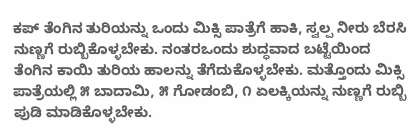ಕಪ್ ತೆಂಗಿನ ತುರಿಯನ್ನು ಒಂದು ಮಿಕ್ಸಿ ಪಾತ್ರೆಗೆ ಹಾಕಿ, ಸ್ವಲ್ಪ ನೀರು ಬೆರಸಿ ನುಣ್ಣಗೆ ರುಬ್ಬಿಕೊಳ್ಳಬೇಕು. ನಂತರಒಂದು ಶುದ್ಧವಾದ ಬಟ್ಟೆಯಿಂದ ತೆಂಗಿನ ಕಾಯಿ ತುರಿಯ ಹಾಲನ್ನು ತೆಗೆದುಕೊಳ್ಳಬೇಕು. ಮತ್ತೊಂದು ಮಿಕ್ಸಿ ಪಾತ್ರೆಯಲ್ಲಿ ೫ ಬಾದಾಮಿ, ೫ ಗೋಡಂಬಿ, ೧ ಏಲಕ್ಕಿಯನ್ನು ನುಣ್ಣಗೆ ರುಬ್ಬಿ ಪುಡಿ ಮಾಡಿಕೊಳ್ಳಬೇಕು.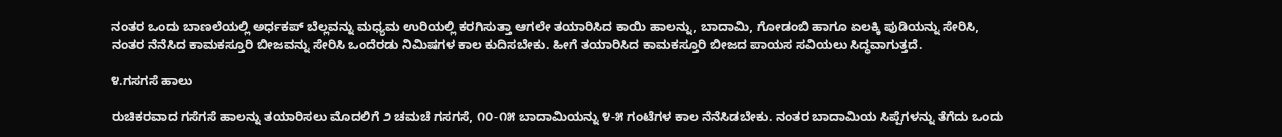ನಂತರ ಒಂದು ಬಾಣಲೆಯಲ್ಲಿ ಅರ್ಧಕಪ್ ಬೆಲ್ಲವನ್ನು ಮಧ್ಯಮ ಉರಿಯಲ್ಲಿ ಕರಗಿಸುತ್ತಾ ಆಗಲೇ ತಯಾರಿಸಿದ ಕಾಯಿ ಹಾಲನ್ನು, ಬಾದಾಮಿ, ಗೋಡಂಬಿ ಹಾಗೂ ಏಲಕ್ಕಿ ಪುಡಿಯನ್ನು ಸೇರಿಸಿ, ನಂತರ ನೆನೆಸಿದ ಕಾಮಕಸ್ತೂರಿ ಬೀಜವನ್ನು ಸೇರಿಸಿ ಒಂದೆರಡು ನಿಮಿಷಗಳ ಕಾಲ ಕುದಿಸಬೇಕು. ಹೀಗೆ ತಯಾರಿಸಿದ ಕಾಮಕಸ್ತೂರಿ ಬೀಜದ ಪಾಯಸ ಸವಿಯಲು ಸಿದ್ಧವಾಗುತ್ತದೆ.

೪.ಗಸಗಸೆ ಹಾಲು

ರುಚಿಕರವಾದ ಗಸೆಗಸೆ ಹಾಲನ್ನು ತಯಾರಿಸಲು ಮೊದಲಿಗೆ ೨ ಚಮಚೆ ಗಸಗಸೆ, ೧೦-೧೫ ಬಾದಾಮಿಯನ್ನು ೪-೫ ಗಂಟೆಗಳ ಕಾಲ ನೆನೆಸಿಡಬೇಕು. ನಂತರ ಬಾದಾಮಿಯ ಸಿಪ್ಪೆಗಳನ್ನು ತೆಗೆದು ಒಂದು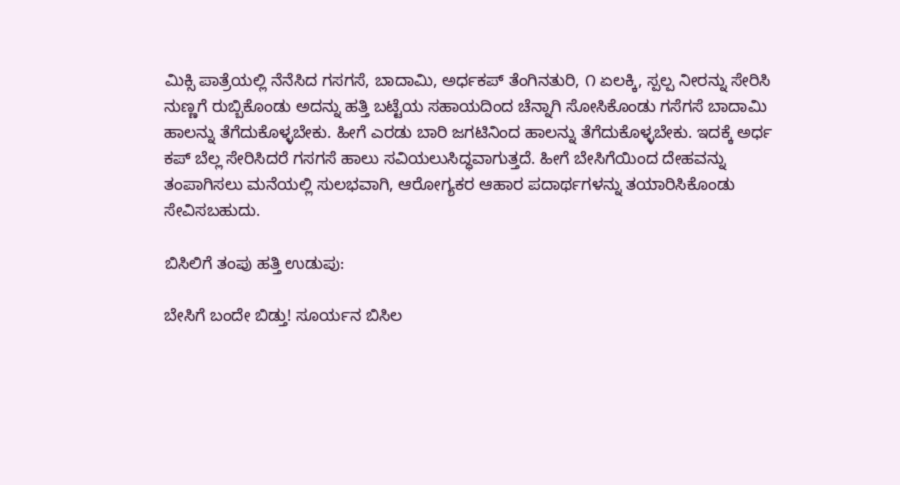ಮಿಕ್ಸಿ ಪಾತ್ರೆಯಲ್ಲಿ ನೆನೆಸಿದ ಗಸಗಸೆ, ಬಾದಾಮಿ, ಅರ್ಧಕಪ್ ತೆಂಗಿನತುರಿ, ೧ ಏಲಕ್ಕಿ, ಸ್ಪಲ್ಪ ನೀರನ್ನು ಸೇರಿಸಿ ನುಣ್ಣಗೆ ರುಬ್ಬಿಕೊಂಡು ಅದನ್ನು ಹತ್ತಿ ಬಟ್ಟೆಯ ಸಹಾಯದಿಂದ ಚೆನ್ನಾಗಿ ಸೋಸಿಕೊಂಡು ಗಸೆಗಸೆ ಬಾದಾಮಿ ಹಾಲನ್ನು ತೆಗೆದುಕೊಳ್ಳಬೇಕು. ಹೀಗೆ ಎರಡು ಬಾರಿ ಜಗಟಿನಿಂದ ಹಾಲನ್ನು ತೆಗೆದುಕೊಳ್ಳಬೇಕು. ಇದಕ್ಕೆ ಅರ್ಧ ಕಪ್ ಬೆಲ್ಲ ಸೇರಿಸಿದರೆ ಗಸಗಸೆ ಹಾಲು ಸವಿಯಲುಸಿದ್ಧವಾಗುತ್ತದೆ. ಹೀಗೆ ಬೇಸಿಗೆಯಿಂದ ದೇಹವನ್ನು ತಂಪಾಗಿಸಲು ಮನೆಯಲ್ಲಿ ಸುಲಭವಾಗಿ, ಆರೋಗ್ಯಕರ ಆಹಾರ ಪದಾರ್ಥಗಳನ್ನು ತಯಾರಿಸಿಕೊಂಡು ಸೇವಿಸಬಹುದು.

ಬಿಸಿಲಿಗೆ ತಂಪು ಹತ್ತಿ ಉಡುಪು:

ಬೇಸಿಗೆ ಬಂದೇ ಬಿಡ್ತು! ಸೂರ್ಯನ ಬಿಸಿಲ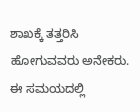ಶಾಖಕ್ಕೆ ತತ್ತರಿಸಿ ಹೋಗುವವರು ಅನೇಕರು. ಈ ಸಮಯದಲ್ಲಿ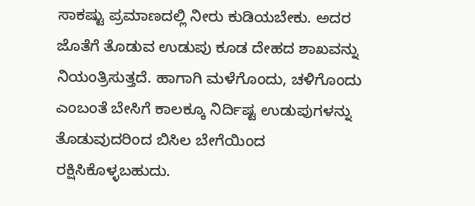ಸಾಕಷ್ಟು ಪ್ರಮಾಣದಲ್ಲಿ ನೀರು ಕುಡಿಯಬೇಕು. ಅದರ ಜೊತೆಗೆ ತೊಡುವ ಉಡುಪು ಕೂಡ ದೇಹದ ಶಾಖವನ್ನು ನಿಯಂತ್ರಿಸುತ್ತದೆ. ಹಾಗಾಗಿ ಮಳೆಗೊಂದು, ಚಳಿಗೊಂದು ಎಂಬಂತೆ ಬೇಸಿಗೆ ಕಾಲಕ್ಕೂ ನಿರ್ದಿಷ್ಟ ಉಡುಪುಗಳನ್ನು ತೊಡುವುದರಿಂದ ಬಿಸಿಲ ಬೇಗೆಯಿಂದ ರಕ್ಷಿಸಿಕೊಳ್ಳಬಹುದು.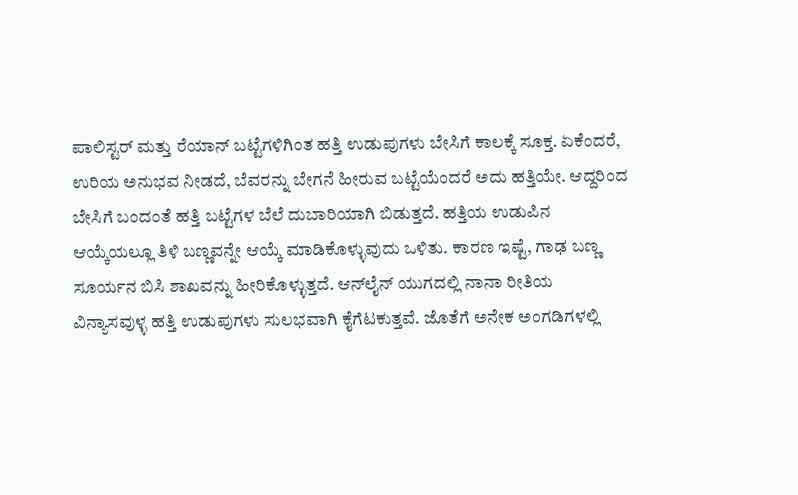ಪಾಲಿಸ್ಟರ್ ಮತ್ತು ರೆಯಾನ್ ಬಟ್ಟೆಗಳಿಗಿಂತ ಹತ್ತಿ ಉಡುಪುಗಳು ಬೇಸಿಗೆ ಕಾಲಕ್ಕೆ ಸೂಕ್ತ. ಏಕೆಂದರೆ, ಉರಿಯ ಅನುಭವ ನೀಡದೆ, ಬೆವರನ್ನು ಬೇಗನೆ ಹೀರುವ ಬಟ್ಟೆಯೆಂದರೆ ಅದು ಹತ್ತಿಯೇ. ಆದ್ದರಿಂದ ಬೇಸಿಗೆ ಬಂದಂತೆ ಹತ್ತಿ ಬಟ್ಟೆಗಳ ಬೆಲೆ ದುಬಾರಿಯಾಗಿ ಬಿಡುತ್ತದೆ. ಹತ್ತಿಯ ಉಡುಪಿನ ಆಯ್ಕೆಯಲ್ಲೂ ತಿಳಿ ಬಣ್ಣವನ್ನೇ ಆಯ್ಕೆ ಮಾಡಿಕೊಳ್ಳುವುದು ಒಳಿತು. ಕಾರಣ ಇಷ್ಟೆ, ಗಾಢ ಬಣ್ಣ ಸೂರ್ಯನ ಬಿಸಿ ಶಾಖವನ್ನು ಹೀರಿಕೊಳ್ಳುತ್ತದೆ. ಆನ್‌ಲೈನ್ ಯುಗದಲ್ಲಿ ನಾನಾ ರೀತಿಯ ವಿನ್ಯಾಸವುಳ್ಳ ಹತ್ತಿ ಉಡುಪುಗಳು ಸುಲಭವಾಗಿ ಕೈಗೆಟಕುತ್ತವೆ. ಜೊತೆಗೆ ಅನೇಕ ಅಂಗಡಿಗಳಲ್ಲಿ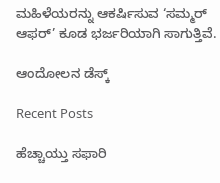ಮಹಿಳೆಯರನ್ನು ಆಕರ್ಷಿಸುವ ‘ಸಮ್ಮರ್ ಆಫರ್’ ಕೂಡ ಭರ್ಜರಿಯಾಗಿ ಸಾಗುತ್ತಿವೆ.

ಆಂದೋಲನ ಡೆಸ್ಕ್

Recent Posts

ಹೆಚ್ಚಾಯ್ತು ಸಫಾರಿ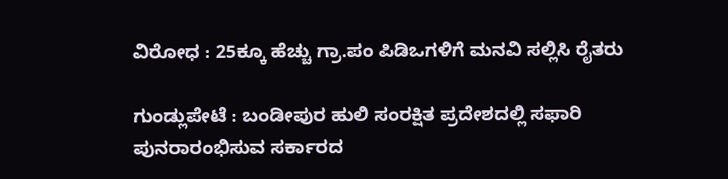ವಿರೋಧ : 25ಕ್ಕೂ ಹೆಚ್ಚು ಗ್ರಾ.ಪಂ ಪಿಡಿಒಗಳಿಗೆ ಮನವಿ ಸಲ್ಲಿಸಿ ರೈತರು

ಗುಂಡ್ಲುಪೇಟೆ : ಬಂಡೀಪುರ ಹುಲಿ ಸಂರಕ್ಷಿತ ಪ್ರದೇಶದಲ್ಲಿ ಸಫಾರಿ ಪುನರಾರಂಭಿಸುವ ಸರ್ಕಾರದ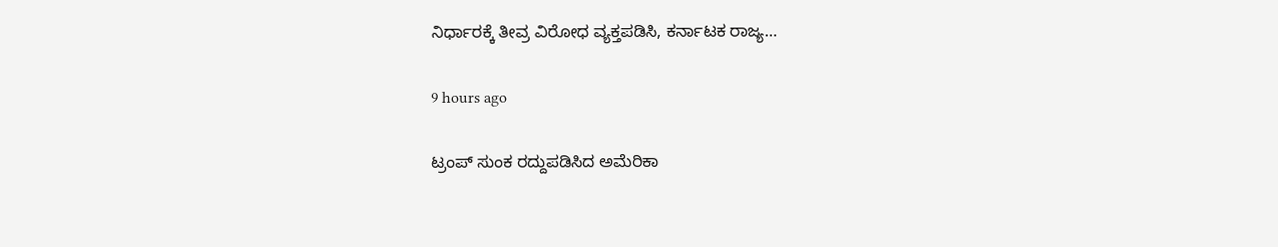ನಿರ್ಧಾರಕ್ಕೆ ತೀವ್ರ ವಿರೋಧ ವ್ಯಕ್ತಪಡಿಸಿ, ಕರ್ನಾಟಕ ರಾಜ್ಯ…

9 hours ago

ಟ್ರಂಪ್‌ ಸುಂಕ ರದ್ದುಪಡಿಸಿದ ಅಮೆರಿಕಾ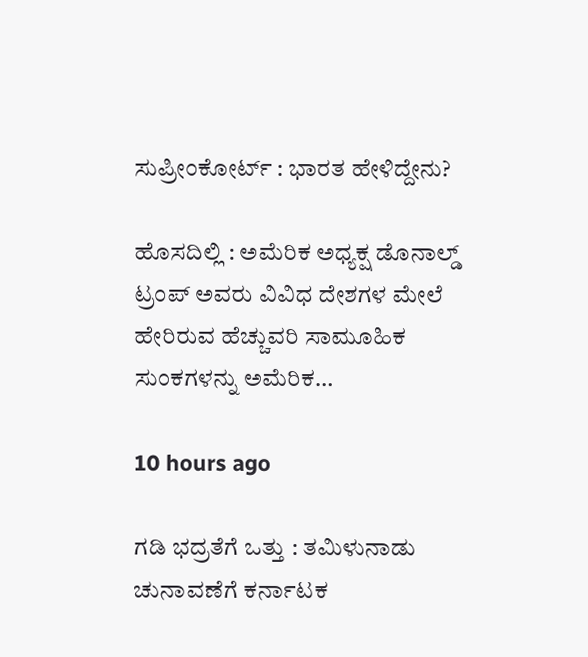ಸುಪ್ರೀಂಕೋರ್ಟ್‌ : ಭಾರತ ಹೇಳಿದ್ದೇನು?

ಹೊಸದಿಲ್ಲಿ : ಅಮೆರಿಕ ಅಧ್ಯಕ್ಷ ಡೊನಾಲ್ಡ್ ಟ್ರಂಪ್ ಅವರು ವಿವಿಧ ದೇಶಗಳ ಮೇಲೆ ಹೇರಿರುವ ಹೆಚ್ಚುವರಿ ಸಾಮೂಹಿಕ ಸುಂಕಗಳನ್ನು ಅಮೆರಿಕ…

10 hours ago

ಗಡಿ ಭದ್ರತೆಗೆ ಒತ್ತು : ತಮಿಳುನಾಡು ಚುನಾವಣೆಗೆ ಕರ್ನಾಟಕ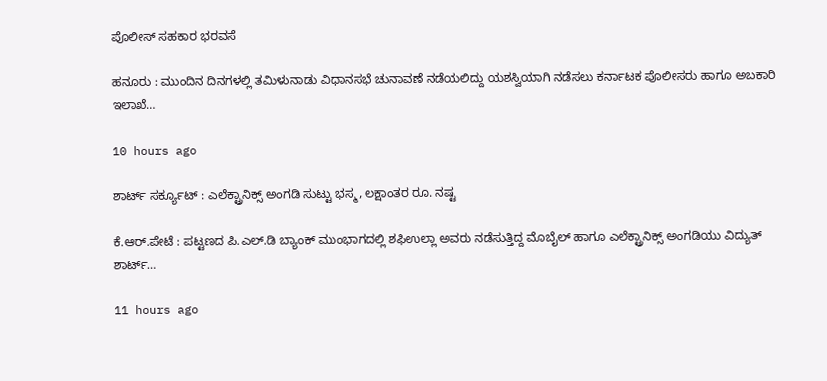ಪೊಲೀಸ್ ಸಹಕಾರ ಭರವಸೆ

ಹನೂರು : ಮುಂದಿನ ದಿನಗಳಲ್ಲಿ ತಮಿಳುನಾಡು ವಿಧಾನಸಭೆ ಚುನಾವಣೆ ನಡೆಯಲಿದ್ದು ಯಶಸ್ವಿಯಾಗಿ ನಡೆಸಲು ಕರ್ನಾಟಕ ಪೊಲೀಸರು ಹಾಗೂ ಅಬಕಾರಿ ಇಲಾಖೆ…

10 hours ago

ಶಾರ್ಟ್ ಸರ್ಕ್ಯೂಟ್ : ಎಲೆಕ್ಟ್ರಾನಿಕ್ಸ್ ಅಂಗಡಿ ಸುಟ್ಟು ಭಸ್ಮ, ಲಕ್ಷಾಂತರ ರೂ. ನಷ್ಟ

ಕೆ.ಆರ್.ಪೇಟೆ : ಪಟ್ಟಣದ ಪಿ.ಎಲ್.ಡಿ ಬ್ಯಾಂಕ್ ಮುಂಭಾಗದಲ್ಲಿ ಶಫಿಉಲ್ಲಾ ಅವರು ನಡೆಸುತ್ತಿದ್ದ ಮೊಬೈಲ್ ಹಾಗೂ ಎಲೆಕ್ಟ್ರಾನಿಕ್ಸ್ ಅಂಗಡಿಯು ವಿದ್ಯುತ್ ಶಾರ್ಟ್…

11 hours ago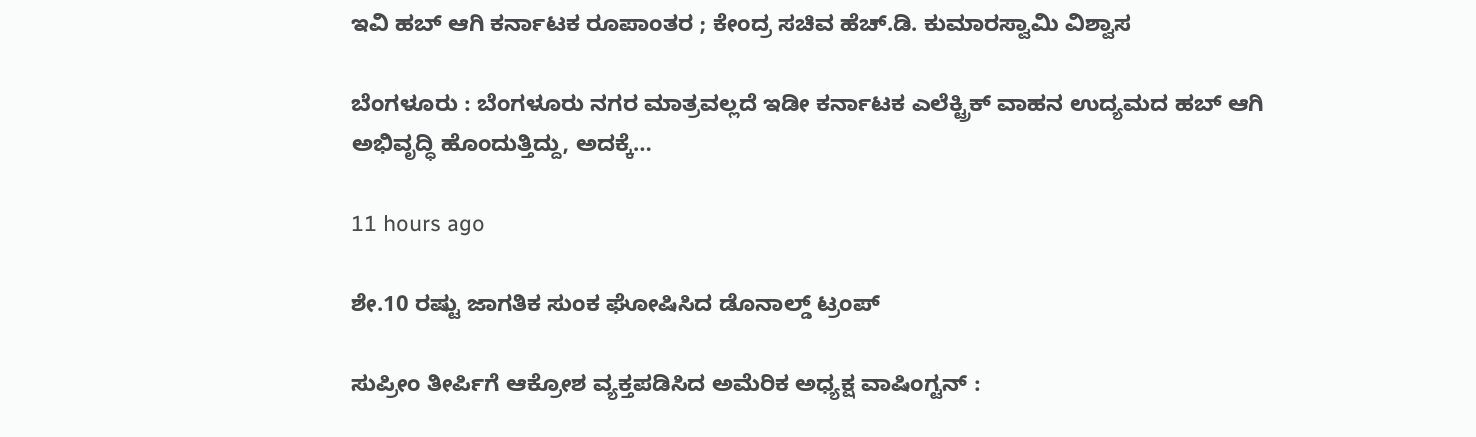ಇವಿ ಹಬ್ ಆಗಿ ಕರ್ನಾಟಕ ರೂಪಾಂತರ ; ಕೇಂದ್ರ ಸಚಿವ ಹೆಚ್‌.ಡಿ. ಕುಮಾರಸ್ವಾಮಿ ವಿಶ್ವಾಸ

ಬೆಂಗಳೂರು : ಬೆಂಗಳೂರು ನಗರ ಮಾತ್ರವಲ್ಲದೆ ಇಡೀ ಕರ್ನಾಟಕ ಎಲೆಕ್ಟ್ರಿಕ್ ವಾಹನ ಉದ್ಯಮದ ಹಬ್ ಆಗಿ ಅಭಿವೃದ್ಧಿ ಹೊಂದುತ್ತಿದ್ದು, ಅದಕ್ಕೆ…

11 hours ago

ಶೇ.10 ರಷ್ಟು ಜಾಗತಿಕ ಸುಂಕ ಘೋಷಿಸಿದ ಡೊನಾಲ್ಡ್ ಟ್ರಂಪ್

ಸುಪ್ರೀಂ ತೀರ್ಪಿಗೆ ಆಕ್ರೋಶ ವ್ಯಕ್ತಪಡಿಸಿದ ಅಮೆರಿಕ ಅಧ್ಯಕ್ಷ ವಾಷಿಂಗ್ಟನ್ :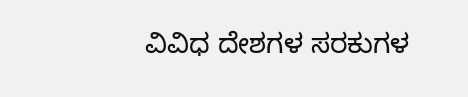ವಿವಿಧ ದೇಶಗಳ ಸರಕುಗಳ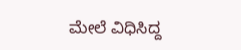ಮೇಲೆ ವಿಧಿಸಿದ್ದ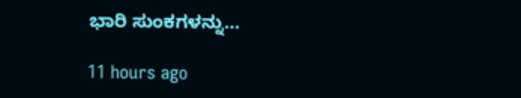ಭಾರಿ ಸುಂಕಗಳನ್ನು…

11 hours ago